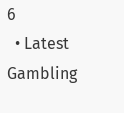6
  • Latest
Gambling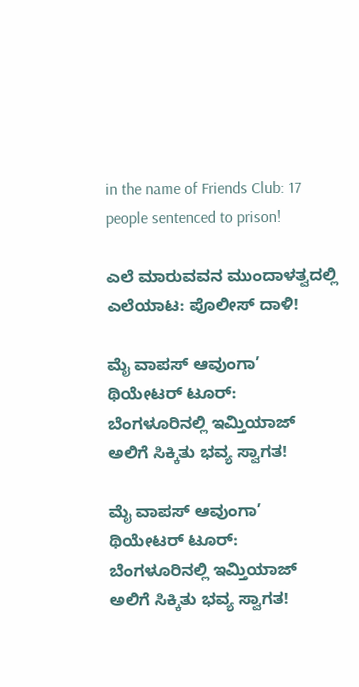in the name of Friends Club: 17 people sentenced to prison!

ಎಲೆ ಮಾರುವವನ ಮುಂದಾಳತ್ವದಲ್ಲಿ ಎಲೆಯಾಟ: ಪೊಲೀಸ್ ದಾಳಿ!

ಮೈ ವಾಪಸ್ ಆವುಂಗಾ’ ಥಿಯೇಟರ್ ಟೂರ್: ಬೆಂಗಳೂರಿನಲ್ಲಿ ಇಮ್ತಿಯಾಜ್ ಅಲಿಗೆ ಸಿಕ್ಕಿತು ಭವ್ಯ ಸ್ವಾಗತ!

ಮೈ ವಾಪಸ್ ಆವುಂಗಾ’ ಥಿಯೇಟರ್ ಟೂರ್: ಬೆಂಗಳೂರಿನಲ್ಲಿ ಇಮ್ತಿಯಾಜ್ ಅಲಿಗೆ ಸಿಕ್ಕಿತು ಭವ್ಯ ಸ್ವಾಗತ!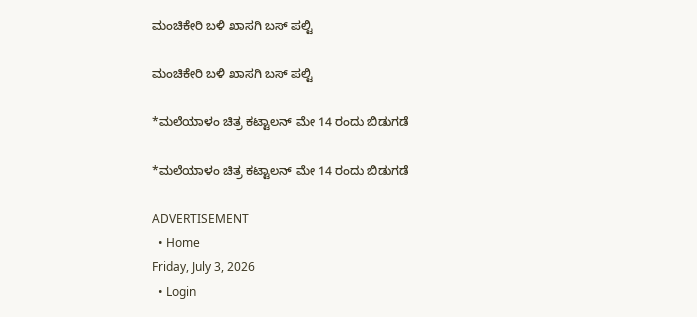ಮಂಚಿಕೇರಿ‌ ಬಳಿ ಖಾಸಗಿ ಬಸ್ ಪಲ್ಟಿ

ಮಂಚಿಕೇರಿ‌ ಬಳಿ ಖಾಸಗಿ ಬಸ್ ಪಲ್ಟಿ

*ಮಲೆಯಾಳಂ ಚಿತ್ರ ಕಟ್ಟಾಲನ್ ಮೇ 14 ರಂದು ಬಿಡುಗಡೆ

*ಮಲೆಯಾಳಂ ಚಿತ್ರ ಕಟ್ಟಾಲನ್ ಮೇ 14 ರಂದು ಬಿಡುಗಡೆ

ADVERTISEMENT
  • Home
Friday, July 3, 2026
  • Login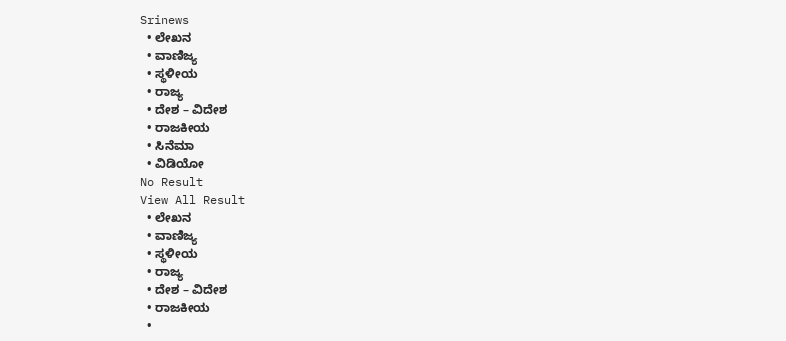Srinews
  • ಲೇಖನ
  • ವಾಣಿಜ್ಯ
  • ಸ್ಥಳೀಯ
  • ರಾಜ್ಯ
  • ದೇಶ – ವಿದೇಶ
  • ರಾಜಕೀಯ
  • ಸಿನೆಮಾ
  • ವಿಡಿಯೋ
No Result
View All Result
  • ಲೇಖನ
  • ವಾಣಿಜ್ಯ
  • ಸ್ಥಳೀಯ
  • ರಾಜ್ಯ
  • ದೇಶ – ವಿದೇಶ
  • ರಾಜಕೀಯ
  •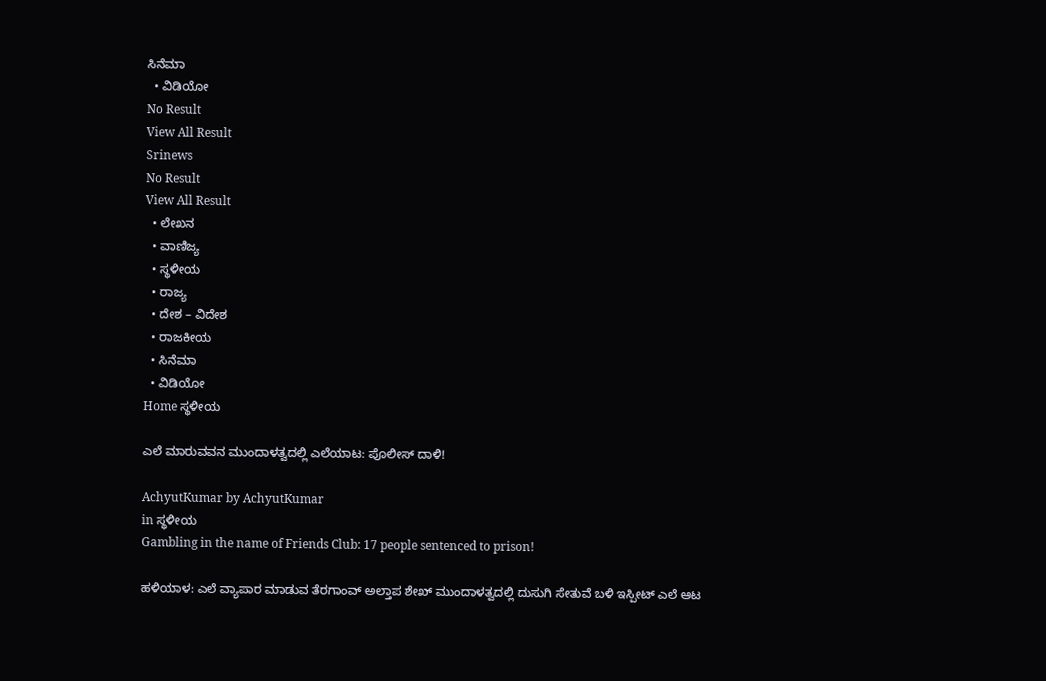ಸಿನೆಮಾ
  • ವಿಡಿಯೋ
No Result
View All Result
Srinews
No Result
View All Result
  • ಲೇಖನ
  • ವಾಣಿಜ್ಯ
  • ಸ್ಥಳೀಯ
  • ರಾಜ್ಯ
  • ದೇಶ – ವಿದೇಶ
  • ರಾಜಕೀಯ
  • ಸಿನೆಮಾ
  • ವಿಡಿಯೋ
Home ಸ್ಥಳೀಯ

ಎಲೆ ಮಾರುವವನ ಮುಂದಾಳತ್ವದಲ್ಲಿ ಎಲೆಯಾಟ: ಪೊಲೀಸ್ ದಾಳಿ!

AchyutKumar by AchyutKumar
in ಸ್ಥಳೀಯ
Gambling in the name of Friends Club: 17 people sentenced to prison!

ಹಳಿಯಾಳ: ಎಲೆ ವ್ಯಾಪಾರ ಮಾಡುವ ತೆರಗಾಂವ್ ಅಲ್ತಾಪ ಶೇಖ್ ಮುಂದಾಳತ್ವದಲ್ಲಿ ದುಸುಗಿ ಸೇತುವೆ ಬಳಿ ಇಸ್ಪೀಟ್ ಎಲೆ ಆಟ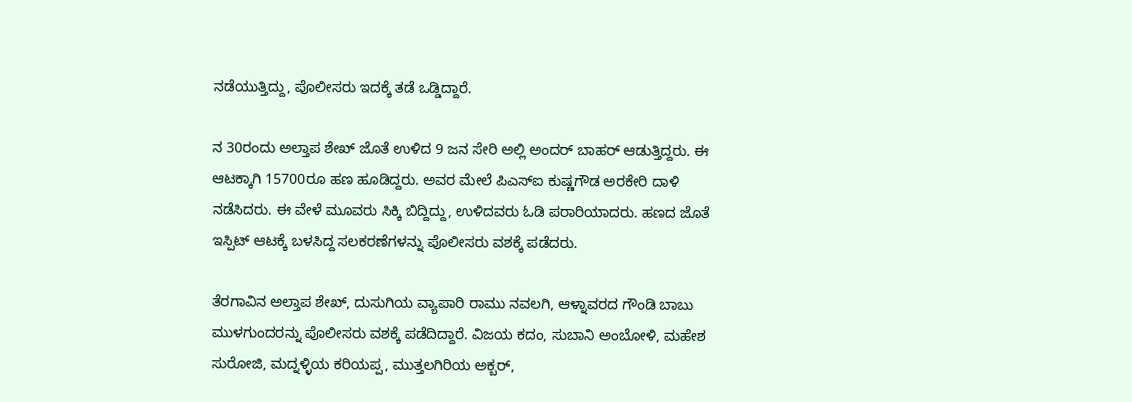ನಡೆಯುತ್ತಿದ್ದು, ಪೊಲೀಸರು ಇದಕ್ಕೆ ತಡೆ ಒಡ್ಡಿದ್ದಾರೆ.

ನ 30ರಂದು ಅಲ್ತಾಪ ಶೇಖ್ ಜೊತೆ ಉಳಿದ 9 ಜನ ಸೇರಿ ಅಲ್ಲಿ ಅಂದರ್ ಬಾಹರ್ ಆಡುತ್ತಿದ್ದರು. ಈ ಆಟಕ್ಕಾಗಿ 15700ರೂ ಹಣ ಹೂಡಿದ್ದರು. ಅವರ ಮೇಲೆ ಪಿಎಸ್‌ಐ ಕುಷ್ಣಗೌಡ ಅರಕೇರಿ ದಾಳಿ ನಡೆಸಿದರು. ಈ ವೇಳೆ ಮೂವರು ಸಿಕ್ಕಿ ಬಿದ್ದಿದ್ದು, ಉಳಿದವರು ಓಡಿ ಪರಾರಿಯಾದರು. ಹಣದ ಜೊತೆ ಇಸ್ಪಿಟ್ ಆಟಕ್ಕೆ ಬಳಸಿದ್ದ ಸಲಕರಣೆಗಳನ್ನು ಪೊಲೀಸರು ವಶಕ್ಕೆ ಪಡೆದರು.

ತೆರಗಾವಿನ ಅಲ್ತಾಪ ಶೇಖ್, ದುಸುಗಿಯ ವ್ಯಾಪಾರಿ ರಾಮು ನವಲಗಿ, ಆಳ್ನಾವರದ ಗೌಂಡಿ ಬಾಬು ಮುಳಗುಂದರನ್ನು ಪೊಲೀಸರು ವಶಕ್ಕೆ ಪಡೆದಿದ್ದಾರೆ. ವಿಜಯ ಕದಂ, ಸುಬಾನಿ ಅಂಬೋಳಿ, ಮಹೇಶ ಸುರೋಜಿ, ಮದ್ನಳ್ಳಿಯ ಕರಿಯಪ್ಪ, ಮುತ್ತಲಗಿರಿಯ ಅಕ್ಬರ್,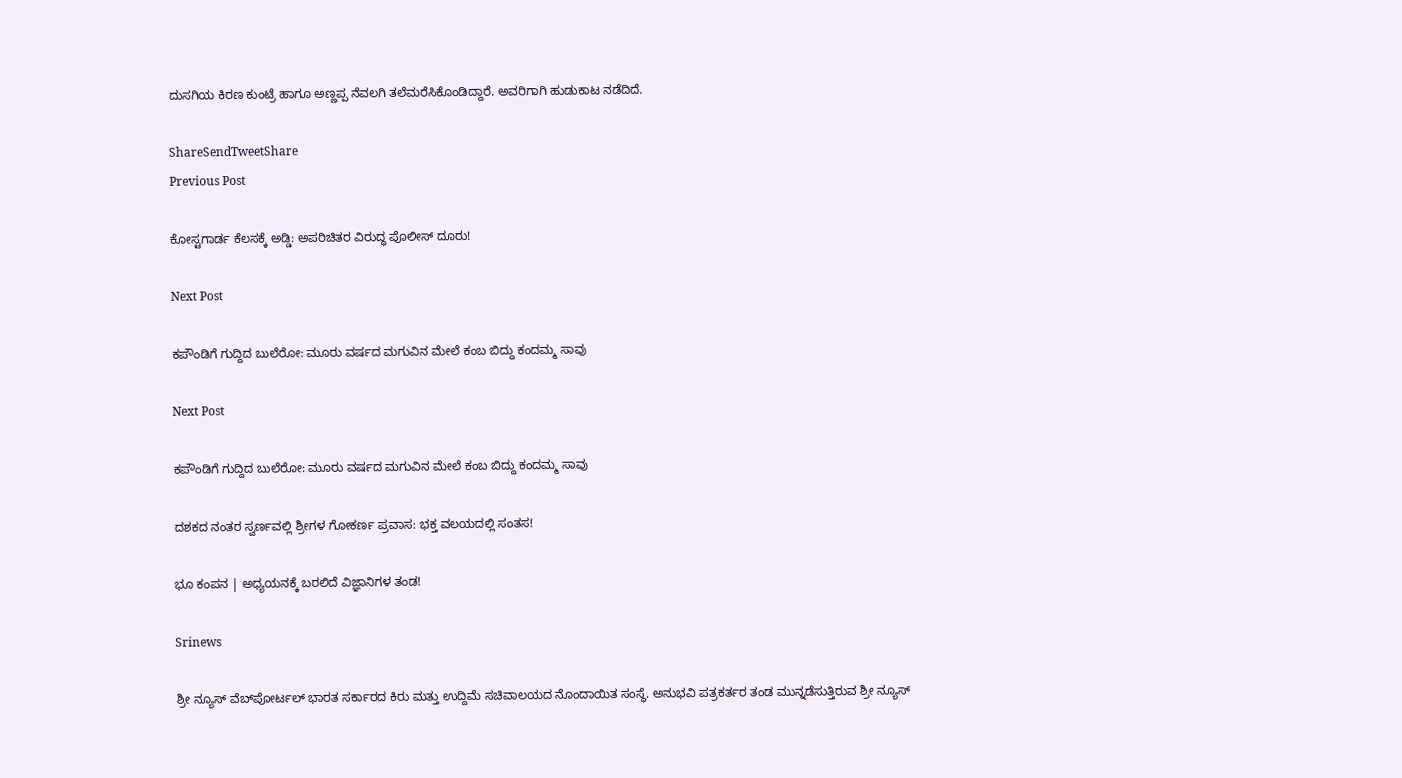ದುಸಗಿಯ ಕಿರಣ ಕುಂಟ್ರೆ ಹಾಗೂ ಅಣ್ಣಪ್ಪ ನೆವಲಗಿ ತಲೆಮರೆಸಿಕೊಂಡಿದ್ದಾರೆ. ಅವರಿಗಾಗಿ ಹುಡುಕಾಟ ನಡೆದಿದೆ.

ShareSendTweetShare
Previous Post

ಕೋಸ್ಟಗಾರ್ಡ ಕೆಲಸಕ್ಕೆ ಅಡ್ಡಿ: ಅಪರಿಚಿತರ ವಿರುದ್ಧ ಪೊಲೀಸ್ ದೂರು!

Next Post

ಕಪೌಂಡಿಗೆ ಗುದ್ದಿದ ಬುಲೆರೋ: ಮೂರು ವರ್ಷದ ಮಗುವಿನ ಮೇಲೆ ಕಂಬ ಬಿದ್ದು ಕಂದಮ್ಮ ಸಾವು

Next Post

ಕಪೌಂಡಿಗೆ ಗುದ್ದಿದ ಬುಲೆರೋ: ಮೂರು ವರ್ಷದ ಮಗುವಿನ ಮೇಲೆ ಕಂಬ ಬಿದ್ದು ಕಂದಮ್ಮ ಸಾವು

ದಶಕದ ನಂತರ ಸ್ವರ್ಣವಲ್ಲಿ ಶ್ರೀಗಳ ಗೋಕರ್ಣ ಪ್ರವಾಸ: ಭಕ್ತ ವಲಯದಲ್ಲಿ ಸಂತಸ!

ಭೂ ಕಂಪನ | ಅಧ್ಯಯನಕ್ಕೆ ಬರಲಿದೆ ವಿಜ್ಞಾನಿಗಳ ತಂಡ!

Srinews

ಶ್ರೀ ನ್ಯೂಸ್ ವೆಬ್‌ಪೋರ್ಟಲ್ ಭಾರತ ಸರ್ಕಾರದ ಕಿರು ಮತ್ತು ಉದ್ದಿಮೆ ಸಚಿವಾಲಯದ ನೊಂದಾಯಿತ ಸಂಸ್ಥೆ. ಅನುಭವಿ ಪತ್ರಕರ್ತರ ತಂಡ ಮುನ್ನಡೆಸುತ್ತಿರುವ ಶ್ರೀ ನ್ಯೂಸ್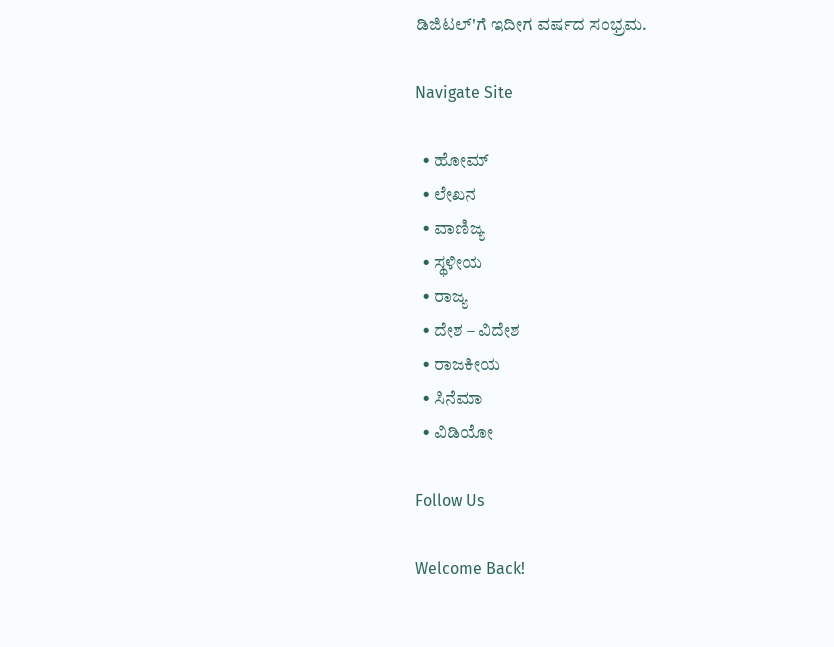ಡಿಜಿಟಲ್'ಗೆ ಇದೀಗ ವರ್ಷದ ಸಂಭ್ರಮ.

Navigate Site

  • ಹೋಮ್
  • ಲೇಖನ
  • ವಾಣಿಜ್ಯ
  • ಸ್ಥಳೀಯ
  • ರಾಜ್ಯ
  • ದೇಶ – ವಿದೇಶ
  • ರಾಜಕೀಯ
  • ಸಿನೆಮಾ
  • ವಿಡಿಯೋ

Follow Us

Welcome Back!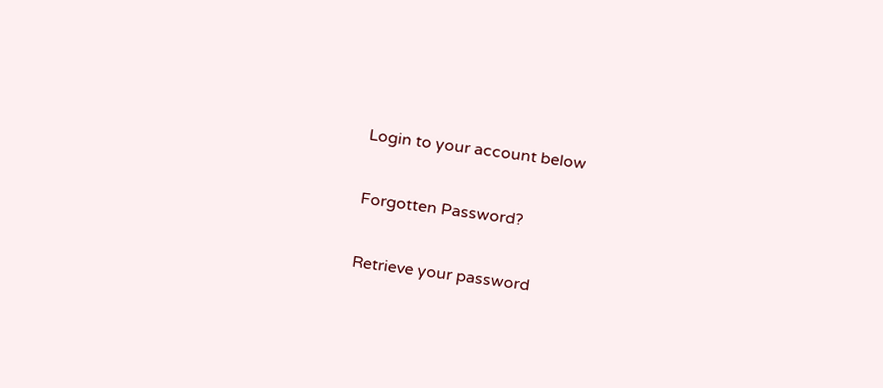Login to your account below

Forgotten Password?

Retrieve your password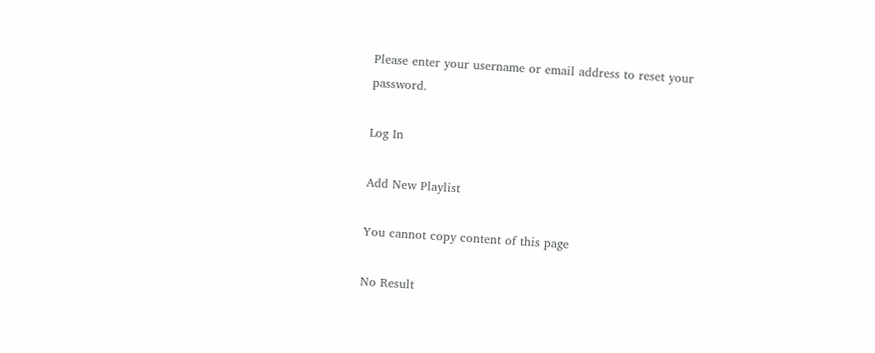Please enter your username or email address to reset your password.

Log In

Add New Playlist

You cannot copy content of this page

No Result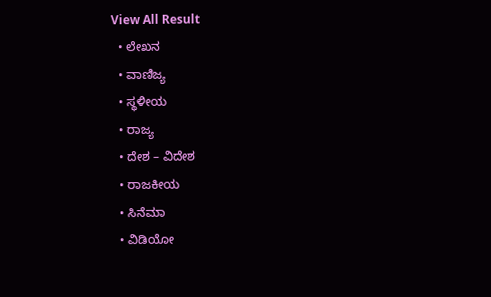View All Result
  • ಲೇಖನ
  • ವಾಣಿಜ್ಯ
  • ಸ್ಥಳೀಯ
  • ರಾಜ್ಯ
  • ದೇಶ – ವಿದೇಶ
  • ರಾಜಕೀಯ
  • ಸಿನೆಮಾ
  • ವಿಡಿಯೋ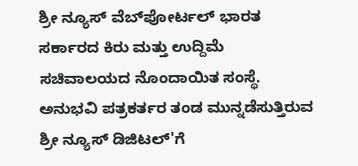ಶ್ರೀ ನ್ಯೂಸ್ ವೆಬ್‌ಪೋರ್ಟಲ್ ಭಾರತ ಸರ್ಕಾರದ ಕಿರು ಮತ್ತು ಉದ್ದಿಮೆ ಸಚಿವಾಲಯದ ನೊಂದಾಯಿತ ಸಂಸ್ಥೆ. ಅನುಭವಿ ಪತ್ರಕರ್ತರ ತಂಡ ಮುನ್ನಡೆಸುತ್ತಿರುವ ಶ್ರೀ ನ್ಯೂಸ್ ಡಿಜಿಟಲ್'ಗೆ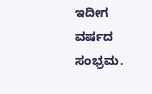ಇದೀಗ ವರ್ಷದ ಸಂಭ್ರಮ.